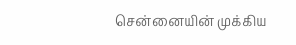சென்னையின் முக்கிய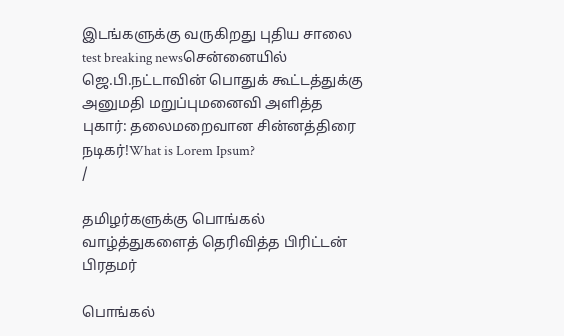இடங்களுக்கு வருகிறது புதிய சாலை test breaking newsசென்னையில் ஜெ.பி.நட்டாவின் பொதுக் கூட்டத்துக்கு அனுமதி மறுப்புமனைவி அளித்த புகார்: தலைமறைவான சின்னத்திரை நடிகர்!What is Lorem Ipsum?
/

தமிழர்களுக்கு பொங்கல் வாழ்த்துகளைத் தெரிவித்த பிரிட்டன் பிரதமர்

பொங்கல்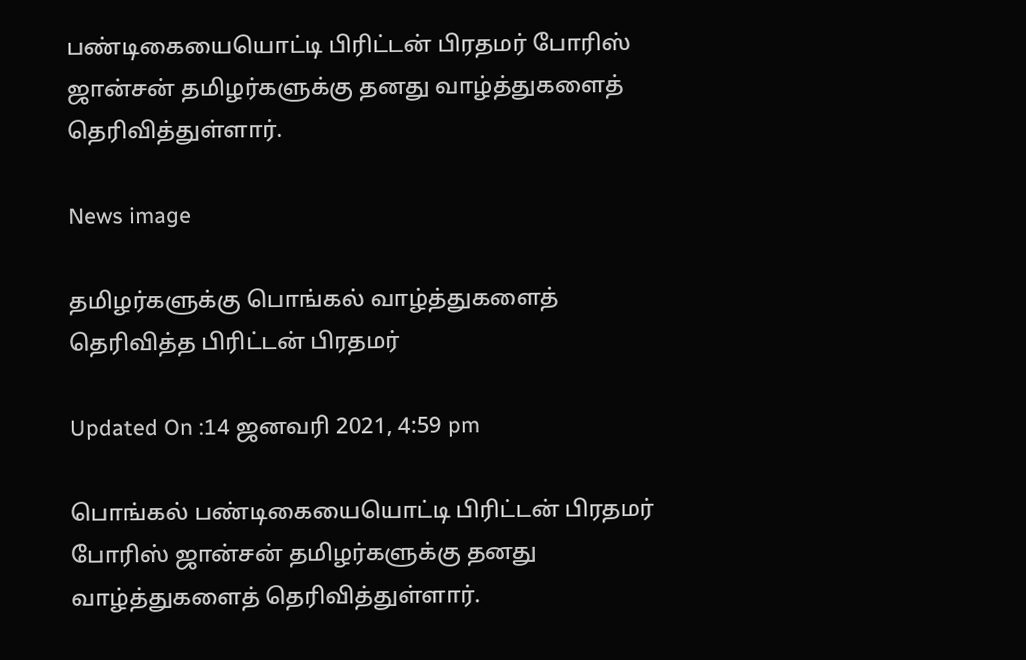பண்டிகையையொட்டி பிரிட்டன் பிரதமர் போரிஸ் ஜான்சன் தமிழர்களுக்கு தனது வாழ்த்துகளைத் தெரிவித்துள்ளார்.

News image

தமிழர்களுக்கு பொங்கல் வாழ்த்துகளைத் தெரிவித்த பிரிட்டன் பிரதமர்

Updated On :14 ஜனவரி 2021, 4:59 pm

பொங்கல் பண்டிகையையொட்டி பிரிட்டன் பிரதமர் போரிஸ் ஜான்சன் தமிழர்களுக்கு தனது வாழ்த்துகளைத் தெரிவித்துள்ளார்.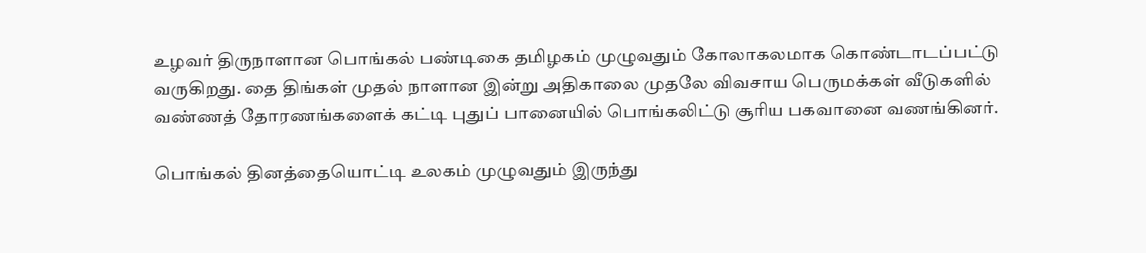உழவர் திருநாளான பொங்கல் பண்டிகை தமிழகம் முழுவதும் கோலாகலமாக கொண்டாடப்பட்டு வருகிறது. தை திங்கள் முதல் நாளான இன்று அதிகாலை முதலே விவசாய பெருமக்கள் வீடுகளில் வண்ணத் தோரணங்களைக் கட்டி புதுப் பானையில் பொங்கலிட்டு சூரிய பகவானை வணங்கினர்.

பொங்கல் தினத்தையொட்டி உலகம் முழுவதும் இருந்து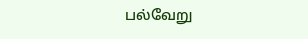பல்வேறு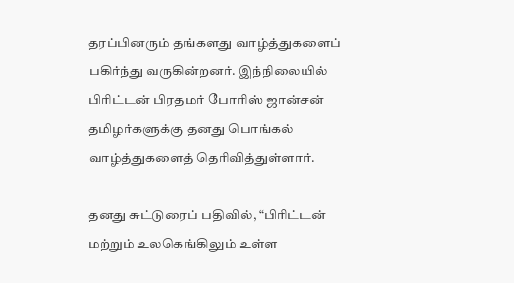தரப்பினரும் தங்களது வாழ்த்துகளைப் பகிர்ந்து வருகின்றனர். இந்நிலையில் பிரிட்டன் பிரதமர் போரிஸ் ஜான்சன் தமிழர்களுக்கு தனது பொங்கல் வாழ்த்துகளைத் தெரிவித்துள்ளார்.

தனது சுட்டுரைப் பதிவில், “பிரிட்டன் மற்றும் உலகெங்கிலும் உள்ள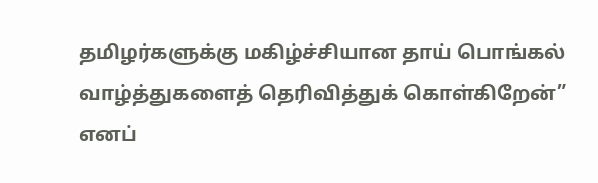தமிழர்களுக்கு மகிழ்ச்சியான தாய் பொங்கல் வாழ்த்துகளைத் தெரிவித்துக் கொள்கிறேன்” எனப்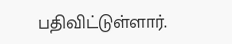பதிவிட்டுள்ளார்.